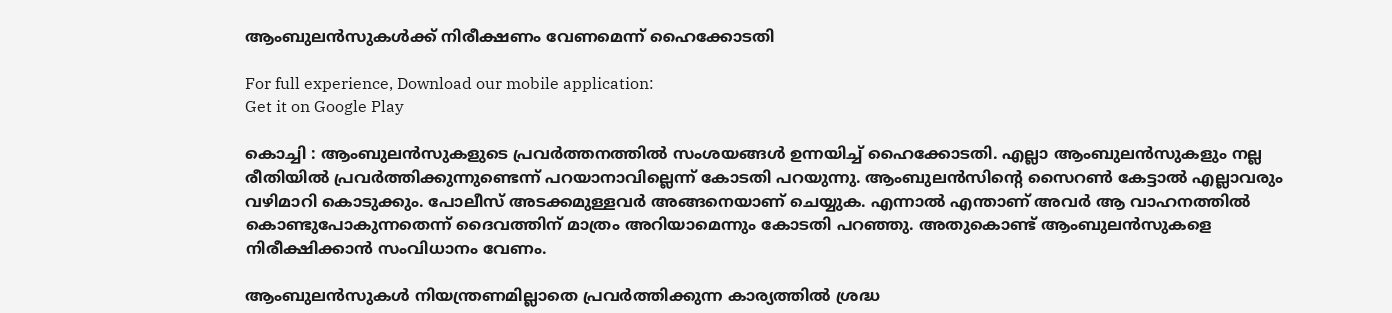ആംബുലന്‍സുകള്‍ക്ക് നിരീക്ഷണം വേണമെന്ന് ഹൈക്കോടതി

For full experience, Download our mobile application:
Get it on Google Play

കൊച്ചി : ആംബുലന്‍സുകളുടെ പ്രവര്‍ത്തനത്തില്‍ സംശയങ്ങള്‍ ഉന്നയിച്ച്‌ ഹൈക്കോടതി. എല്ലാ ആംബുലന്‍സുകളും നല്ല രീതിയില്‍ പ്രവര്‍ത്തിക്കുന്നുണ്ടെന്ന് പറയാനാവില്ലെന്ന് കോടതി പറയുന്നു. ആംബുലന്‍സിന്റെ സൈറണ്‍ കേട്ടാല്‍ എല്ലാവരും വഴിമാറി കൊടുക്കും. പോലീസ് അടക്കമുള്ളവര്‍ അങ്ങനെയാണ് ചെയ്യുക. എന്നാല്‍ എന്താണ് അവര്‍ ആ വാഹനത്തില്‍ കൊണ്ടുപോകുന്നതെന്ന് ദൈവത്തിന് മാത്രം അറിയാമെന്നും കോടതി പറഞ്ഞു. അതുകൊണ്ട് ആംബുലന്‍സുകളെ നിരീക്ഷിക്കാന്‍ സംവിധാനം വേണം.

ആംബുലന്‍സുകള്‍ നിയന്ത്രണമില്ലാതെ പ്രവര്‍ത്തിക്കുന്ന കാര്യത്തില്‍ ശ്രദ്ധ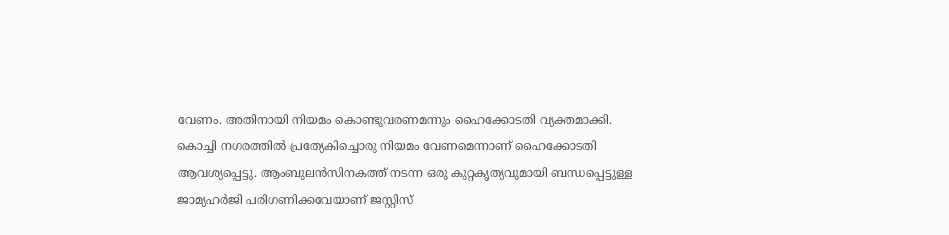വേണം. അതിനായി നിയമം കൊണ്ടുവരണമന്നും ഹൈക്കോടതി വ്യക്തമാക്കി. കൊച്ചി നഗരത്തില്‍ പ്രത്യേകിച്ചൊരു നിയമം വേണമെന്നാണ് ഹൈക്കോടതി ആവശ്യപ്പെട്ടു. ആംബുലന്‍സിനകത്ത് നടന്ന ഒരു കുറ്റകൃത്യവുമായി ബന്ധപ്പെട്ടുള്ള ജാമ്യഹര്‍ജി പരിഗണിക്കവേയാണ് ജസ്റ്റിസ്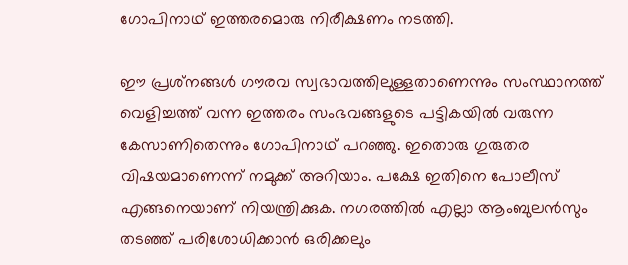ഗോപിനാഥ് ഇത്തരമൊരു നിരീക്ഷണം നടത്തി.

ഈ പ്രശ്‌നങ്ങള്‍ ഗൗരവ സ്വഭാവത്തിലുള്ളതാണെന്നും സംസ്ഥാനത്ത് വെളിച്ചത്ത് വന്ന ഇത്തരം സംഭവങ്ങളുടെ പട്ടികയില്‍ വരുന്ന കേസാണിതെന്നും ഗോപിനാഥ് പറഞ്ഞു. ഇതൊരു ഗുരുതര വിഷയമാണെന്ന് നമുക്ക് അറിയാം. പക്ഷേ ഇതിനെ പോലീസ് എങ്ങനെയാണ് നിയന്ത്രിക്കുക. നഗരത്തിൽ എല്ലാ ആംബുലന്‍സും തടഞ്ഞ് പരിശോധിക്കാന്‍ ഒരിക്കലും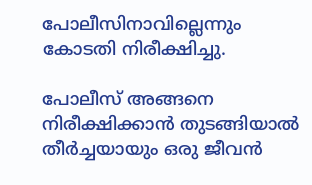പോലീസിനാവില്ലെന്നും കോടതി നിരീക്ഷിച്ചു.

പോലീസ് അങ്ങനെ നിരീക്ഷിക്കാന്‍ തുടങ്ങിയാല്‍ തീര്‍ച്ചയായും ഒരു ജീവന്‍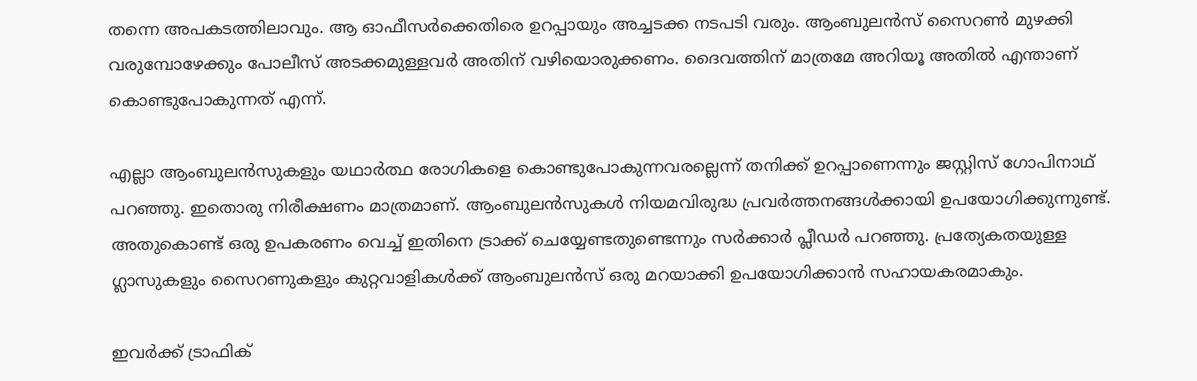തന്നെ അപകടത്തിലാവും. ആ ഓഫീസര്‍ക്കെതിരെ ഉറപ്പായും അച്ചടക്ക നടപടി വരും. ആംബുലന്‍സ് സൈറണ്‍ മുഴക്കി വരുമ്പോഴേക്കും പോലീസ് അടക്കമുള്ളവര്‍ അതിന് വഴിയൊരുക്കണം. ദൈവത്തിന് മാത്രമേ അറിയൂ അതില്‍ എന്താണ് കൊണ്ടുപോകുന്നത് എന്ന്.

എല്ലാ ആംബുലന്‍സുകളും യഥാര്‍ത്ഥ രോഗികളെ കൊണ്ടുപോകുന്നവരല്ലെന്ന് തനിക്ക് ഉറപ്പാണെന്നും ജസ്റ്റിസ് ഗോപിനാഥ് പറഞ്ഞു. ഇതൊരു നിരീക്ഷണം മാത്രമാണ്. ആംബുലന്‍സുകള്‍ നിയമവിരുദ്ധ പ്രവര്‍ത്തനങ്ങള്‍ക്കായി ഉപയോഗിക്കുന്നുണ്ട്. അതുകൊണ്ട് ഒരു ഉപകരണം വെച്ച്‌ ഇതിനെ ട്രാക്ക് ചെയ്യേണ്ടതുണ്ടെന്നും സര്‍ക്കാര്‍ പ്ലീഡര്‍ പറഞ്ഞു. പ്രത്യേകതയുള്ള ഗ്ലാസുകളും സൈറണുകളും കുറ്റവാളികള്‍ക്ക് ആംബുലന്‍സ് ഒരു മറയാക്കി ഉപയോഗിക്കാന്‍ സഹായകരമാകും.

ഇവര്‍ക്ക് ട്രാഫിക്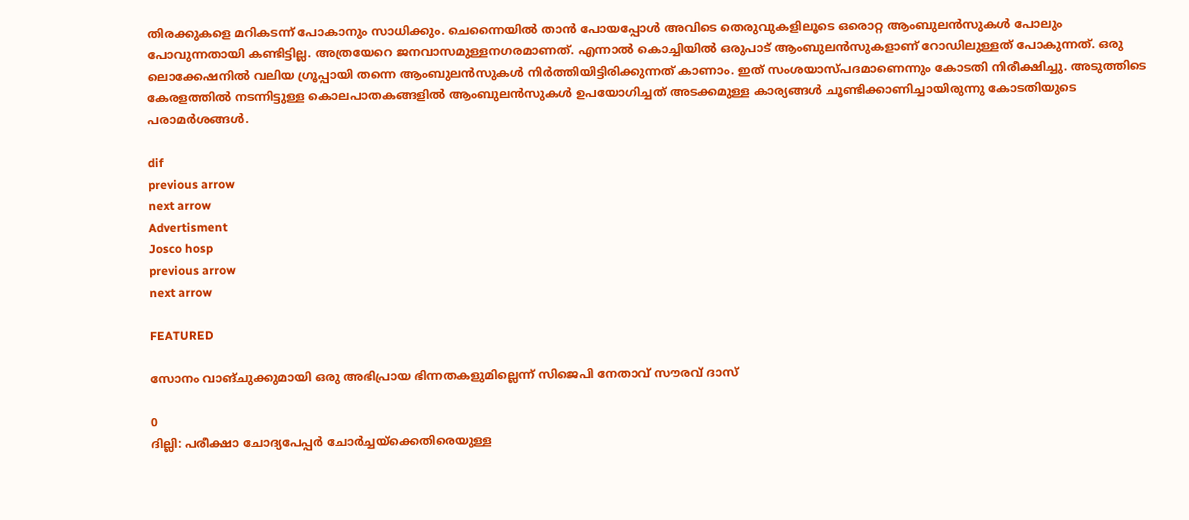തിരക്കുകളെ മറികടന്ന് പോകാനും സാധിക്കും. ചെന്നൈയില്‍ താന്‍ പോയപ്പോള്‍ അവിടെ തെരുവുകളിലൂടെ ഒരൊറ്റ ആംബുലന്‍സുകള്‍ പോലും പോവുന്നതായി കണ്ടിട്ടില്ല. അത്രയേറെ ജനവാസമുള്ളനഗരമാണത്. എന്നാല്‍ കൊച്ചിയില്‍ ഒരുപാട് ആംബുലന്‍സുകളാണ് റോഡിലുള്ളത് പോകുന്നത്. ഒരു ലൊക്കേഷനില്‍ വലിയ ഗ്രൂപ്പായി തന്നെ ആംബുലന്‍സുകള്‍ നിര്‍ത്തിയിട്ടിരിക്കുന്നത് കാണാം. ഇത് സംശയാസ്പദമാണെന്നും കോടതി നിരീക്ഷിച്ചു. അടുത്തിടെ കേരളത്തില്‍ നടന്നിട്ടുള്ള കൊലപാതകങ്ങളില്‍ ആംബുലന്‍സുകള്‍ ഉപയോഗിച്ചത് അടക്കമുള്ള കാര്യങ്ങള്‍ ചൂണ്ടിക്കാണിച്ചായിരുന്നു കോടതിയുടെ പരാമര്‍ശങ്ങള്‍.

dif
previous arrow
next arrow
Advertisment
Josco hosp
previous arrow
next arrow

FEATURED

സോനം വാങ്ചുക്കുമായി ഒരു അഭിപ്രായ ഭിന്നതകളുമില്ലെന്ന് സിജെപി നേതാവ് സൗരവ് ദാസ്

0
ദില്ലി: പരീക്ഷാ ചോദ്യപേപ്പർ ചോർച്ചയ്ക്കെതിരെയുള്ള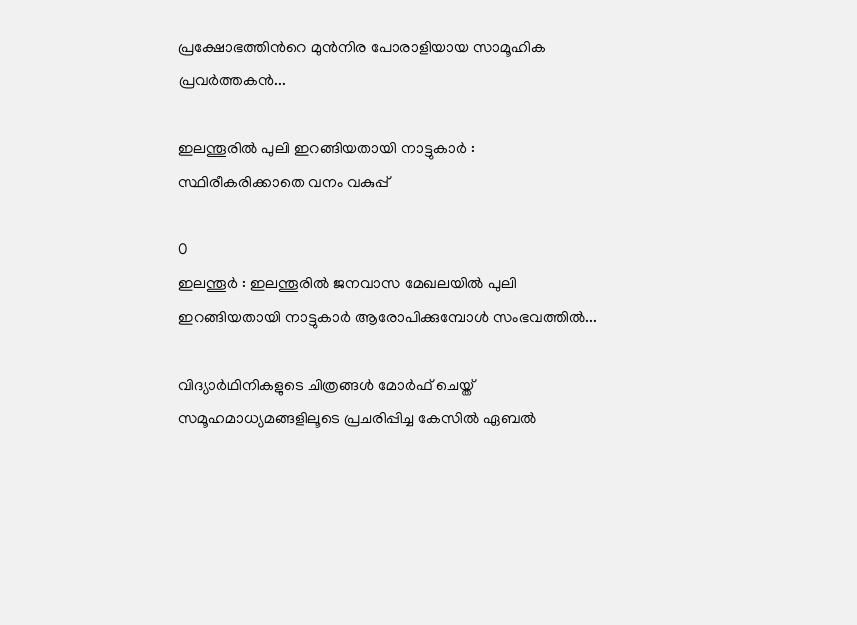പ്രക്ഷോഭത്തിന്‍റെ മുൻനിര പോരാളിയായ സാമൂഹിക പ്രവർത്തകൻ...

ഇലന്തൂരില്‍ പുലി ഇറങ്ങിയതായി നാട്ടുകാര്‍ : സ്ഥിരീകരിക്കാതെ വനം വകുപ്പ്

0
ഇലന്തൂര്‍ : ഇലന്തൂരില്‍ ജനവാസ മേഖലയില്‍ പുലി ഇറങ്ങിയതായി നാട്ടുകാര്‍ ആരോപിക്കുമ്പോള്‍ സംഭവത്തില്‍...

വിദ്യാർഥിനികളുടെ ചിത്രങ്ങൾ മോർഫ് ചെയ്ത് സമൂഹമാധ്യമങ്ങളിലൂടെ പ്രചരിപ്പിച്ച കേസിൽ ഏബൽ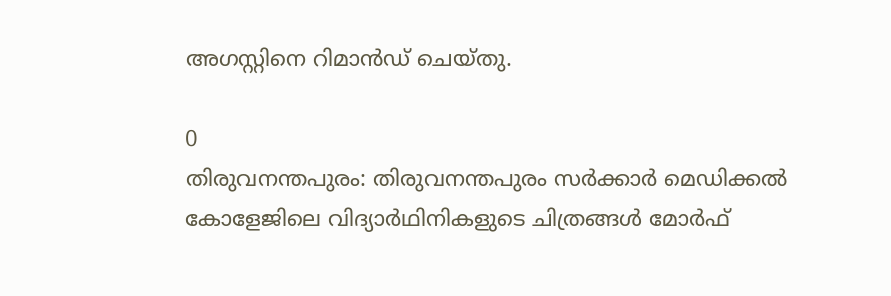അഗസ്റ്റിനെ റിമാൻഡ് ചെയ്തു.

0
തിരുവനന്തപുരം: തിരുവനന്തപുരം സർക്കാർ മെഡിക്കൽ കോളേജിലെ വിദ്യാർഥിനികളുടെ ചിത്രങ്ങൾ മോർഫ്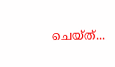ചെയ്ത്...